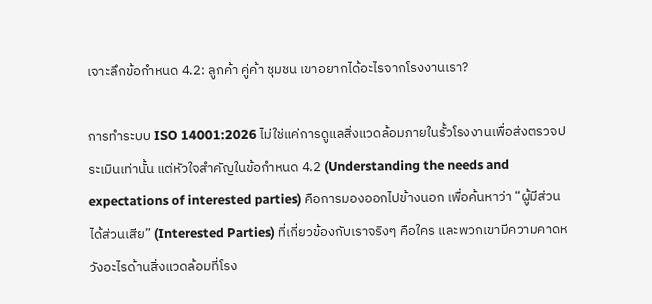เจาะลึกข้อกำหนด 4.2: ลูกค้า คู่ค้า ชุมชน เขาอยากได้อะไรจากโรงงานเรา?

การทำระบบ ISO 14001:2026 ไม่ใช่แค่การดูแลสิ่งแวดล้อมภายในรั้วโรงงานเพื่อส่งตรวจประเมินเท่านั้น แต่หัวใจสำคัญในข้อกำหนด 4.2 (Understanding the needs and expectations of interested parties) คือการมองออกไปข้างนอก เพื่อค้นหาว่า “ผู้มีส่วนได้ส่วนเสีย” (Interested Parties) ที่เกี่ยวข้องกับเราจริงๆ คือใคร และพวกเขามีความคาดหวังอะไรด้านสิ่งแวดล้อมที่โรง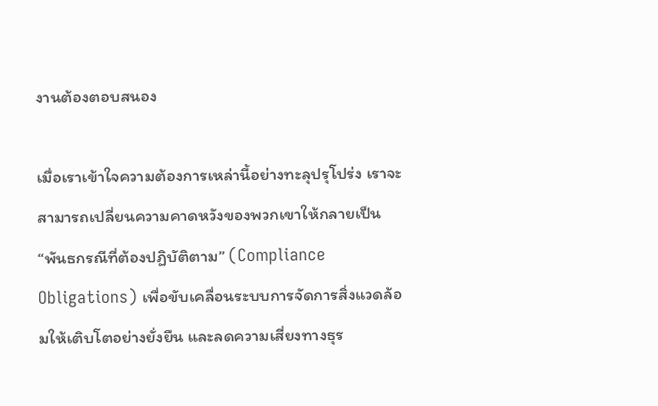งานต้องตอบสนอง

เมื่อเราเข้าใจความต้องการเหล่านี้อย่างทะลุปรุโปร่ง เราจะสามารถเปลี่ยนความคาดหวังของพวกเขาให้กลายเป็น “พันธกรณีที่ต้องปฏิบัติตาม” (Compliance Obligations) เพื่อขับเคลื่อนระบบการจัดการสิ่งแวดล้อมให้เติบโตอย่างยั่งยืน และลดความเสี่ยงทางธุร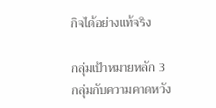กิจได้อย่างแท้จริง

กลุ่มเป้าหมายหลัก 3 กลุ่มกับความคาดหวัง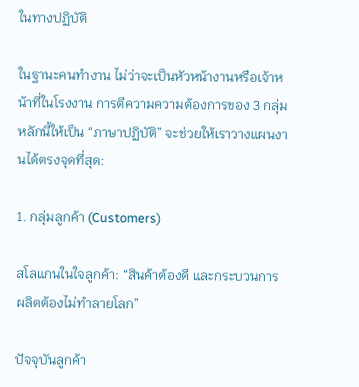ในทางปฏิบัติ

ในฐานะคนทำงาน ไม่ว่าจะเป็นหัวหน้างานหรือเจ้าหน้าที่ในโรงงาน การตีความความต้องการของ 3 กลุ่มหลักนี้ให้เป็น “ภาษาปฏิบัติ” จะช่วยให้เราวางแผนงานได้ตรงจุดที่สุด:

1. กลุ่มลูกค้า (Customers)

สโลแกนในใจลูกค้า: “สินค้าต้องดี และกระบวนการผลิตต้องไม่ทำลายโลก”

ปัจจุบันลูกค้า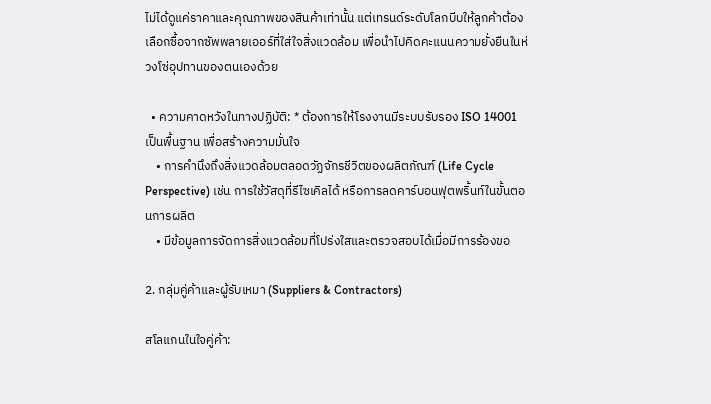ไม่ได้ดูแค่ราคาและคุณภาพของสินค้าเท่านั้น แต่เทรนด์ระดับโลกบีบให้ลูกค้าต้องเลือกซื้อจากซัพพลายเออร์ที่ใส่ใจสิ่งแวดล้อม เพื่อนำไปคิดคะแนนความยั่งยืนในห่วงโซ่อุปทานของตนเองด้วย

  • ความคาดหวังในทางปฏิบัติ: * ต้องการให้โรงงานมีระบบรับรอง ISO 14001 เป็นพื้นฐาน เพื่อสร้างความมั่นใจ
    • การคำนึงถึงสิ่งแวดล้อมตลอดวัฏจักรชีวิตของผลิตภัณฑ์ (Life Cycle Perspective) เช่น การใช้วัสดุที่รีไซเคิลได้ หรือการลดคาร์บอนฟุตพริ้นท์ในขั้นตอนการผลิต
    • มีข้อมูลการจัดการสิ่งแวดล้อมที่โปร่งใสและตรวจสอบได้เมื่อมีการร้องขอ

2. กลุ่มคู่ค้าและผู้รับเหมา (Suppliers & Contractors)

สโลแกนในใจคู่ค้า: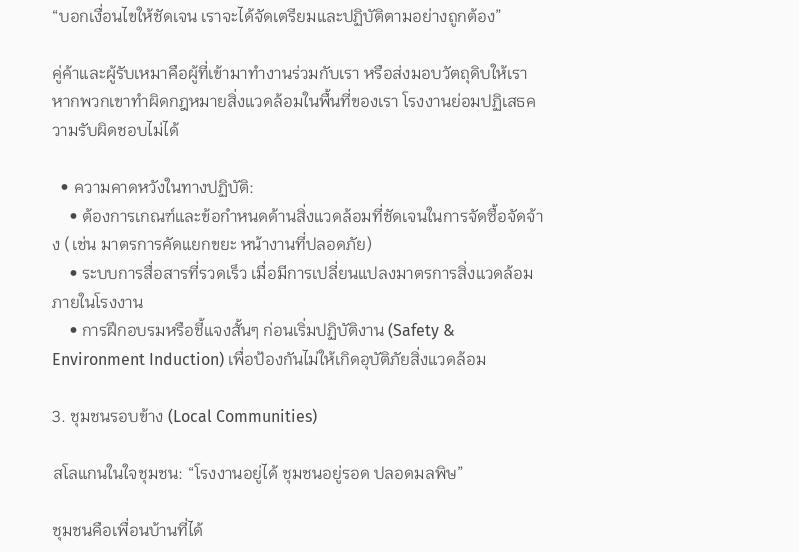“บอกเงื่อนไขให้ชัดเจน เราจะได้จัดเตรียมและปฏิบัติตามอย่างถูกต้อง”

คู่ค้าและผู้รับเหมาคือผู้ที่เข้ามาทำงานร่วมกับเรา หรือส่งมอบวัตถุดิบให้เรา หากพวกเขาทำผิดกฎหมายสิ่งแวดล้อมในพื้นที่ของเรา โรงงานย่อมปฏิเสธความรับผิดชอบไม่ได้

  • ความคาดหวังในทางปฏิบัติ:
    • ต้องการเกณฑ์และข้อกำหนดด้านสิ่งแวดล้อมที่ชัดเจนในการจัดซื้อจัดจ้าง (เช่น มาตรการคัดแยกขยะ หน้างานที่ปลอดภัย)
    • ระบบการสื่อสารที่รวดเร็ว เมื่อมีการเปลี่ยนแปลงมาตรการสิ่งแวดล้อมภายในโรงงาน
    • การฝึกอบรมหรือชี้แจงสั้นๆ ก่อนเริ่มปฏิบัติงาน (Safety & Environment Induction) เพื่อป้องกันไม่ให้เกิดอุบัติภัยสิ่งแวดล้อม

3. ชุมชนรอบข้าง (Local Communities)

สโลแกนในใจชุมชน: “โรงงานอยู่ได้ ชุมชนอยู่รอด ปลอดมลพิษ”

ชุมชนคือเพื่อนบ้านที่ได้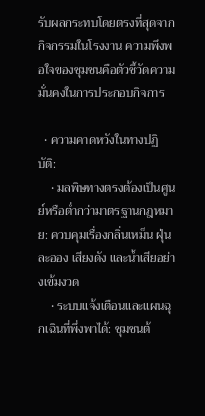รับผลกระทบโดยตรงที่สุดจากกิจกรรมในโรงงาน ความพึงพอใจของชุมชนคือตัวชี้วัดความมั่นคงในการประกอบกิจการ

  • ความคาดหวังในทางปฏิบัติ:
    • มลพิษทางตรงต้องเป็นศูนย์หรือต่ำกว่ามาตรฐานกฎหมาย: ควบคุมเรื่องกลิ่นเหม็น ฝุ่นละออง เสียงดัง และน้ำเสียอย่างเข้มงวด
    • ระบบแจ้งเตือนและแผนฉุกเฉินที่พึ่งพาได้: ชุมชนต้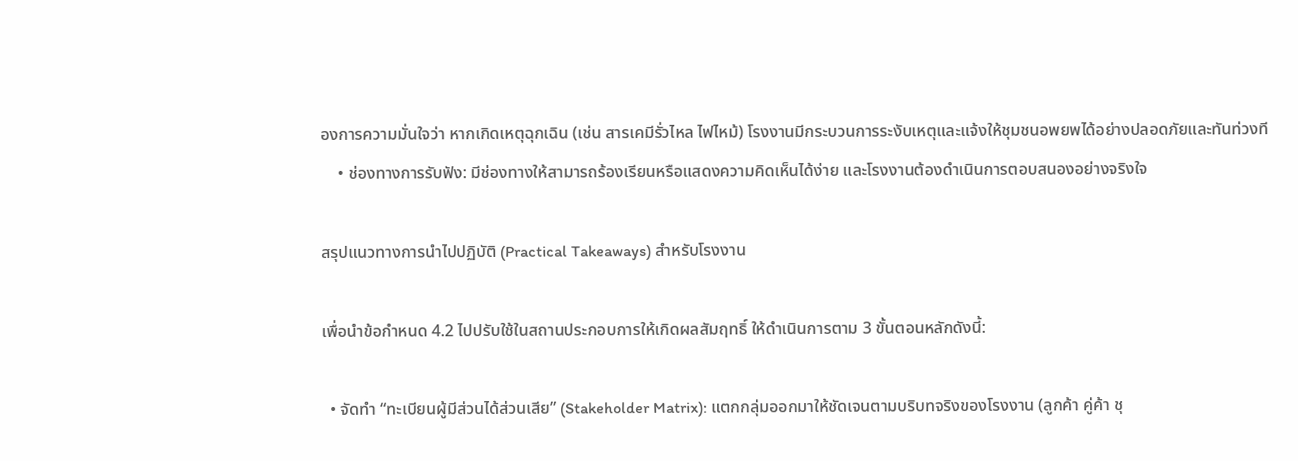องการความมั่นใจว่า หากเกิดเหตุฉุกเฉิน (เช่น สารเคมีรั่วไหล ไฟไหม้) โรงงานมีกระบวนการระงับเหตุและแจ้งให้ชุมชนอพยพได้อย่างปลอดภัยและทันท่วงที
    • ช่องทางการรับฟัง: มีช่องทางให้สามารถร้องเรียนหรือแสดงความคิดเห็นได้ง่าย และโรงงานต้องดำเนินการตอบสนองอย่างจริงใจ

สรุปแนวทางการนำไปปฏิบัติ (Practical Takeaways) สำหรับโรงงาน

เพื่อนำข้อกำหนด 4.2 ไปปรับใช้ในสถานประกอบการให้เกิดผลสัมฤทธิ์ ให้ดำเนินการตาม 3 ขั้นตอนหลักดังนี้:

  • จัดทำ “ทะเบียนผู้มีส่วนได้ส่วนเสีย” (Stakeholder Matrix): แตกกลุ่มออกมาให้ชัดเจนตามบริบทจริงของโรงงาน (ลูกค้า คู่ค้า ชุ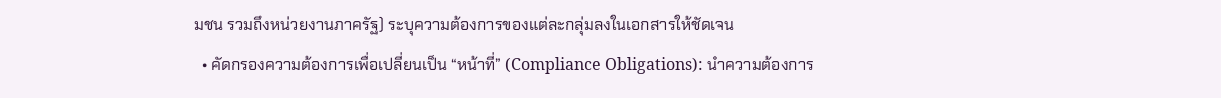มชน รวมถึงหน่วยงานภาครัฐ) ระบุความต้องการของแต่ละกลุ่มลงในเอกสารให้ชัดเจน
  • คัดกรองความต้องการเพื่อเปลี่ยนเป็น “หน้าที่” (Compliance Obligations): นำความต้องการ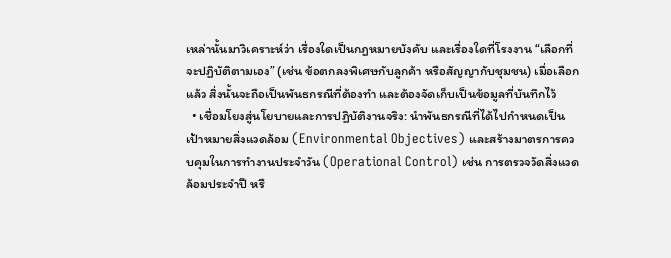เหล่านั้นมาวิเคราะห์ว่า เรื่องใดเป็นกฎหมายบังคับ และเรื่องใดที่โรงงาน “เลือกที่จะปฏิบัติตามเอง” (เช่น ข้อตกลงพิเศษกับลูกค้า หรือสัญญากับชุมชน) เมื่อเลือกแล้ว สิ่งนั้นจะถือเป็นพันธกรณีที่ต้องทำ และต้องจัดเก็บเป็นข้อมูลที่บันทึกไว้
  • เชื่อมโยงสู่นโยบายและการปฏิบัติงานจริง: นำพันธกรณีที่ได้ไปกำหนดเป็นเป้าหมายสิ่งแวดล้อม (Environmental Objectives) และสร้างมาตรการควบคุมในการทำงานประจำวัน (Operational Control) เช่น การตรวจวัดสิ่งแวดล้อมประจำปี หรื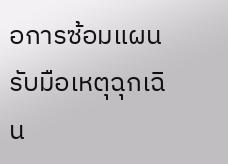อการซ้อมแผนรับมือเหตุฉุกเฉิน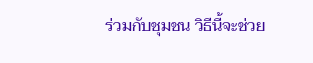ร่วมกับชุมชน วิธีนี้จะช่วย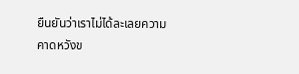ยืนยันว่าเราไม่ได้ละเลยความคาดหวังข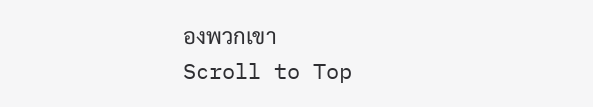องพวกเขา
Scroll to Top